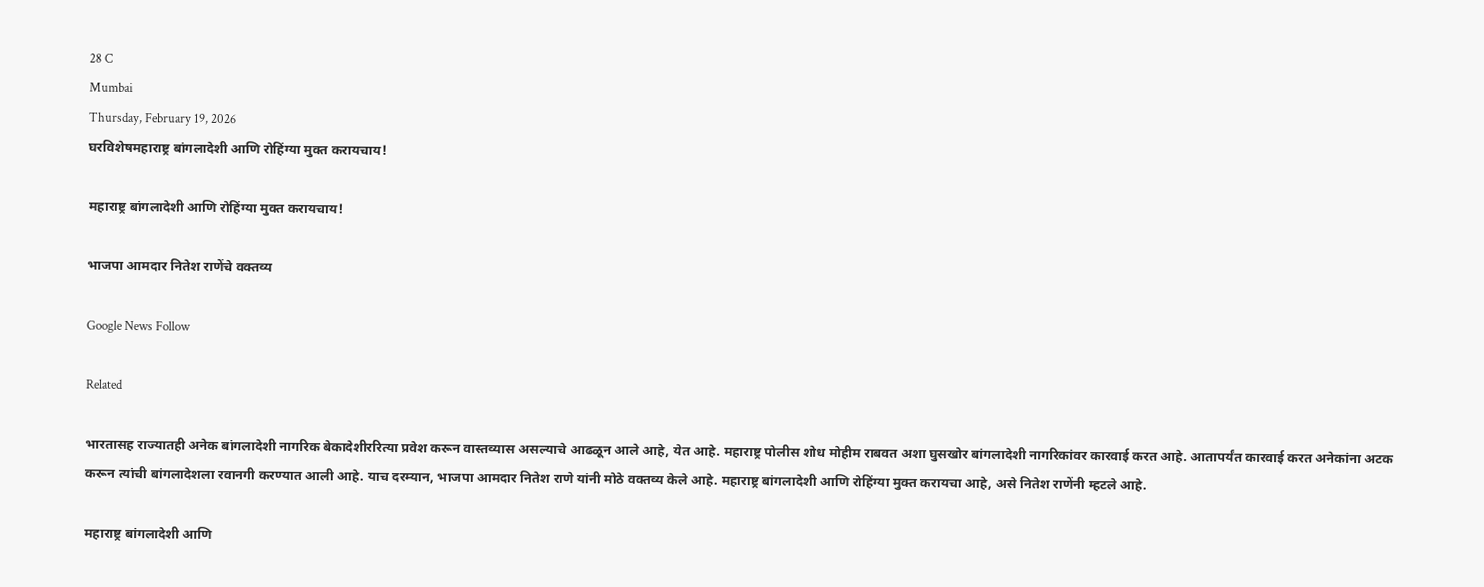28 C
Mumbai
Thursday, February 19, 2026
घरविशेषमहाराष्ट्र बांगलादेशी आणि रोहिंग्या मुक्त करायचाय!

महाराष्ट्र बांगलादेशी आणि रोहिंग्या मुक्त करायचाय!

भाजपा आमदार नितेश राणेंचे वक्तव्य

Google News Follow

Related

भारतासह राज्यातही अनेक बांगलादेशी नागरिक बेकादेशीररित्या प्रवेश करून वास्तव्यास असल्याचे आढळून आले आहे, येत आहे. महाराष्ट्र पोलीस शोध मोहीम राबवत अशा घुसखोर बांगलादेशी नागरिकांवर कारवाई करत आहे. आतापर्यंत कारवाई करत अनेकांना अटक करून त्यांची बांगलादेशला रवानगी करण्यात आली आहे. याच दरम्यान, भाजपा आमदार नितेश राणे यांनी मोठे वक्तव्य केले आहे. महाराष्ट्र बांगलादेशी आणि रोहिंग्या मुक्त करायचा आहे, असे नितेश राणेंनी म्हटले आहे.

महाराष्ट्र बांगलादेशी आणि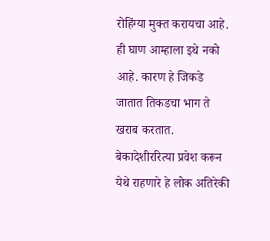रोहिंग्या मुक्त करायचा आहे. ही घाण आम्हाला इथे नको आहे. कारण हे जिकडे जातात तिकडचा भाग ते खराब करतात. बेकादेशीररित्या प्रवेश करून येथे राहणारे हे लोक अतिरेकी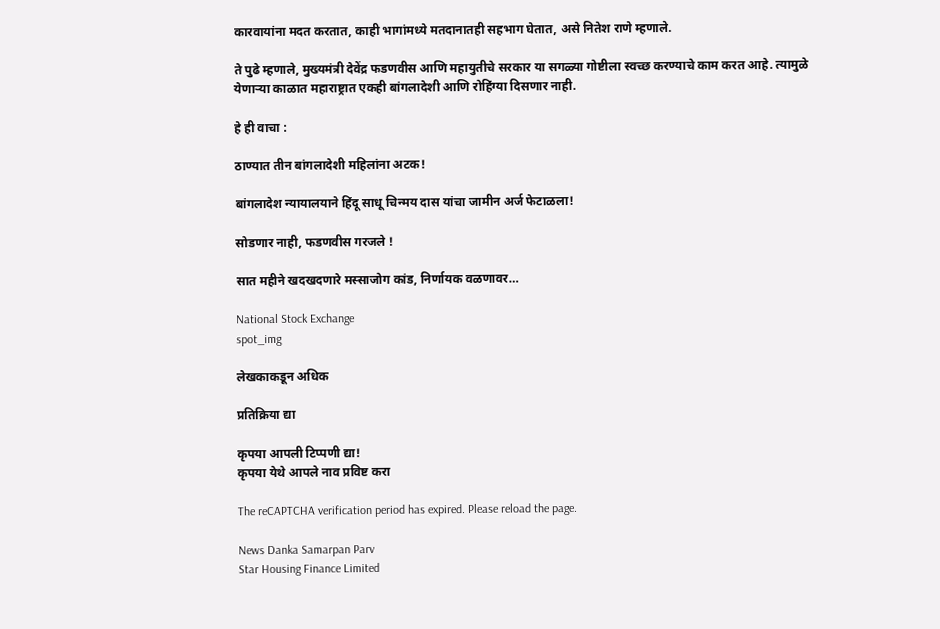कारवायांना मदत करतात, काही भागांमध्ये मतदानातही सहभाग घेतात, असे नितेश राणे म्हणाले.

ते पुढे म्हणाले, मुख्यमंत्री देवेंद्र फडणवीस आणि महायुतीचे सरकार या सगळ्या गोष्टीला स्वच्छ करण्याचे काम करत आहे. त्यामुळे येणाऱ्या काळात महाराष्ट्रात एकही बांगलादेशी आणि रोहिंग्या दिसणार नाही.

हे ही वाचा :

ठाण्यात तीन बांगलादेशी महिलांना अटक!

बांगलादेश न्यायालयाने हिंदू साधू चिन्मय दास यांचा जामीन अर्ज फेटाळला!

सोडणार नाही, फडणवीस गरजले !

सात महीने खदखदणारे मस्साजोग कांड, निर्णायक वळणावर…

National Stock Exchange
spot_img

लेखकाकडून अधिक

प्रतिक्रिया द्या

कृपया आपली टिप्पणी द्या!
कृपया येथे आपले नाव प्रविष्ट करा

The reCAPTCHA verification period has expired. Please reload the page.

News Danka Samarpan Parv
Star Housing Finance Limited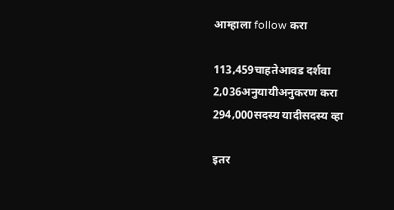आम्हाला follow करा

113,459चाहतेआवड दर्शवा
2,036अनुयायीअनुकरण करा
294,000सदस्य यादीसदस्य व्हा

इतर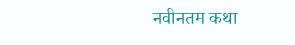नवीनतम कथा